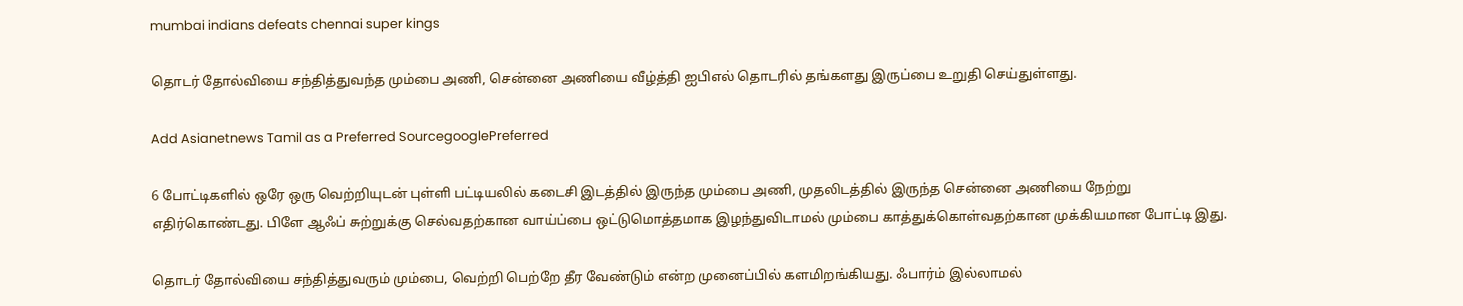mumbai indians defeats chennai super kings

தொடர் தோல்வியை சந்தித்துவந்த மும்பை அணி, சென்னை அணியை வீழ்த்தி ஐபிஎல் தொடரில் தங்களது இருப்பை உறுதி செய்துள்ளது.

Add Asianetnews Tamil as a Preferred SourcegooglePreferred

6 போட்டிகளில் ஒரே ஒரு வெற்றியுடன் புள்ளி பட்டியலில் கடைசி இடத்தில் இருந்த மும்பை அணி, முதலிடத்தில் இருந்த சென்னை அணியை நேற்று எதிர்கொண்டது. பிளே ஆஃப் சுற்றுக்கு செல்வதற்கான வாய்ப்பை ஒட்டுமொத்தமாக இழந்துவிடாமல் மும்பை காத்துக்கொள்வதற்கான முக்கியமான போட்டி இது.

தொடர் தோல்வியை சந்தித்துவரும் மும்பை, வெற்றி பெற்றே தீர வேண்டும் என்ற முனைப்பில் களமிறங்கியது. ஃபார்ம் இல்லாமல்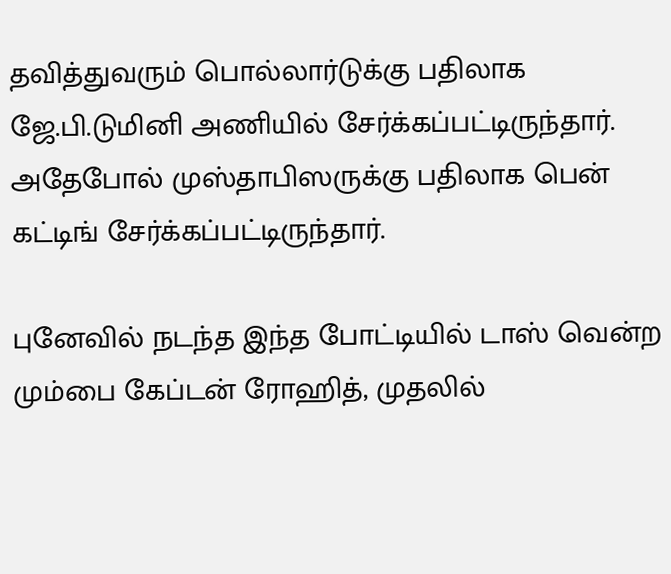தவித்துவரும் பொல்லார்டுக்கு பதிலாக ஜே.பி.டுமினி அணியில் சேர்க்கப்பட்டிருந்தார். அதேபோல் முஸ்தாபிஸருக்கு பதிலாக பென் கட்டிங் சேர்க்கப்பட்டிருந்தார்.

புனேவில் நடந்த இந்த போட்டியில் டாஸ் வென்ற மும்பை கேப்டன் ரோஹித், முதலில்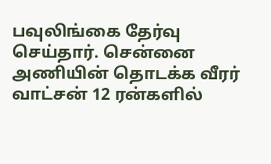பவுலிங்கை தேர்வு செய்தார். சென்னை அணியின் தொடக்க வீரர் வாட்சன் 12 ரன்களில்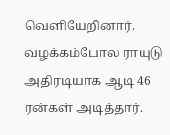வெளியேறினார். வழக்கம்போல ராயுடு அதிரடியாக ஆடி 46 ரன்கள் அடித்தார்.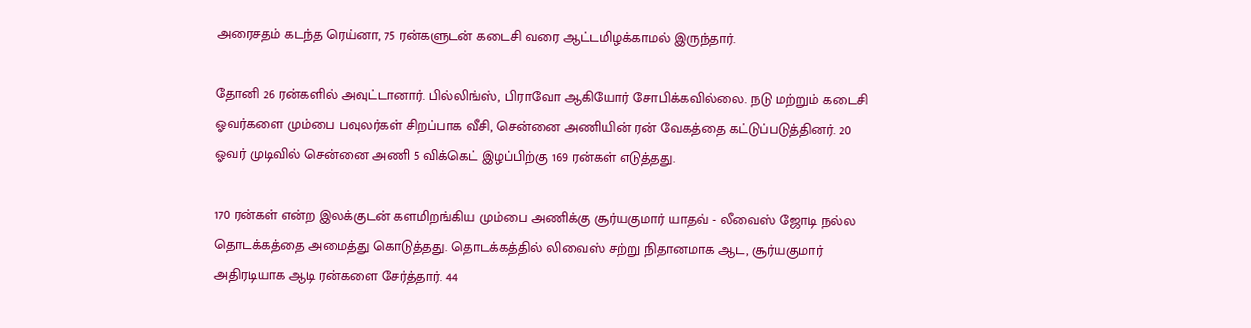அரைசதம் கடந்த ரெய்னா, 75 ரன்களுடன் கடைசி வரை ஆட்டமிழக்காமல் இருந்தார்.

தோனி 26 ரன்களில் அவுட்டானார். பில்லிங்ஸ், பிராவோ ஆகியோர் சோபிக்கவில்லை. நடு மற்றும் கடைசி ஓவர்களை மும்பை பவுலர்கள் சிறப்பாக வீசி, சென்னை அணியின் ரன் வேகத்தை கட்டுப்படுத்தினர். 20 ஓவர் முடிவில் சென்னை அணி 5 விக்கெட் இழப்பிற்கு 169 ரன்கள் எடுத்தது.

170 ரன்கள் என்ற இலக்குடன் களமிறங்கிய மும்பை அணிக்கு சூர்யகுமார் யாதவ் - லீவைஸ் ஜோடி நல்ல தொடக்கத்தை அமைத்து கொடுத்தது. தொடக்கத்தில் லிவைஸ் சற்று நிதானமாக ஆட, சூர்யகுமார் அதிரடியாக ஆடி ரன்களை சேர்த்தார். 44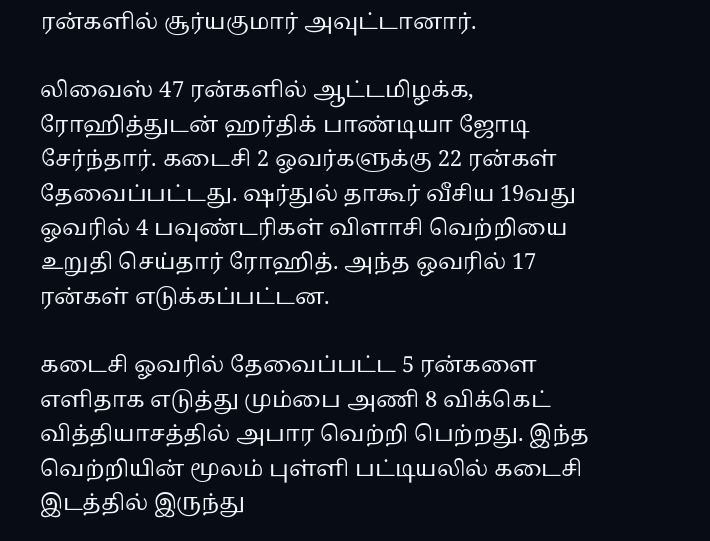ரன்களில் சூர்யகுமார் அவுட்டானார்.

லிவைஸ் 47 ரன்களில் ஆட்டமிழக்க, ரோஹித்துடன் ஹர்திக் பாண்டியா ஜோடி சேர்ந்தார். கடைசி 2 ஓவர்களுக்கு 22 ரன்கள் தேவைப்பட்டது. ஷர்துல் தாகூர் வீசிய 19வது ஓவரில் 4 பவுண்டரிகள் விளாசி வெற்றியை உறுதி செய்தார் ரோஹித். அந்த ஒவரில் 17 ரன்கள் எடுக்கப்பட்டன.

கடைசி ஓவரில் தேவைப்பட்ட 5 ரன்களை எளிதாக எடுத்து மும்பை அணி 8 விக்கெட் வித்தியாசத்தில் அபார வெற்றி பெற்றது. இந்த வெற்றியின் மூலம் புள்ளி பட்டியலில் கடைசி இடத்தில் இருந்து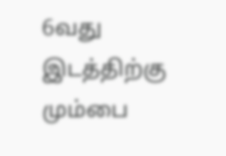6வது இடத்திற்கு மும்பை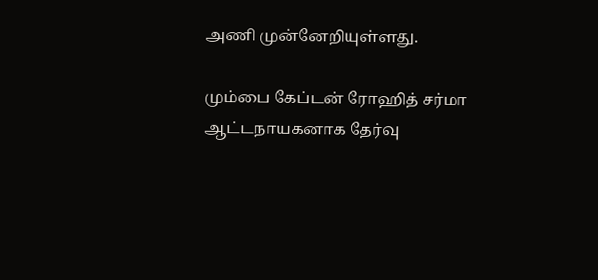அணி முன்னேறியுள்ளது.

மும்பை கேப்டன் ரோஹித் சர்மா ஆட்டநாயகனாக தேர்வு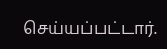செய்யப்பட்டார்.